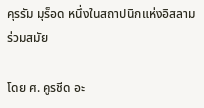คุรรัม มุร็อด หนึ่งในสถาปนิกแห่งอิสลามร่วมสมัย

โดย ศ. คูรชีด อะ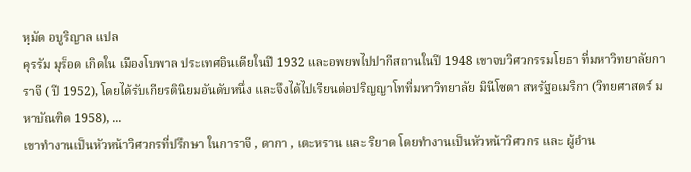หฺมัด อบูริญาล แปล
คุรรัม มุร็อด เกิดใน เมืองโบพาล ประเทศอินเดียในปี 1932 และอพยพไปปากีสถานในปี 1948 เขาจบวิศวกรรมโยธา ที่มหาวิทยาลัยการาจี ( ปี 1952), โดยได้รับเกียรตินิยมอันดับหนึ่ง และจึงได้ไปเรียนต่อปริญญาโทที่มหาวิทยาลัย มินีโซตา สหรัฐอเมริกา (วิทยศาสตร์ มหาบัณฑิต 1958), ...
เขาทำงานเป็นหัวหน้าวิศวกรที่ปรึกษา ในการาจี , ดากา , เตะหราน และ ริยาด โดยทำงานเป็นหัวหน้าวิศวกร และ ผู้อำน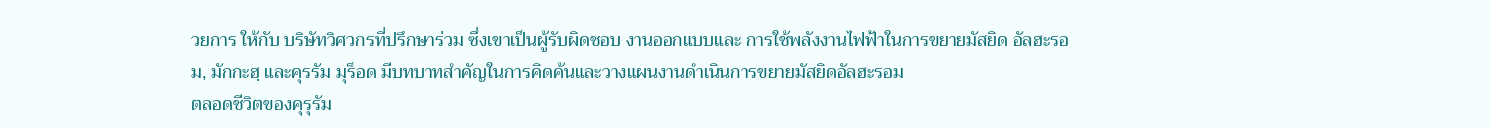วยการ ให้กับ บริษัทวิศวกรที่ปรึกษาร่วม ซึ่งเขาเป็นผู้รับผิดชอบ งานออกแบบและ การใช้พลังงานไฟฟ้าในการขยายมัสยิด อัลฮะรอม, มักกะฮฺ และคุรรัม มุร็อด มีบทบาทสำคัญในการคิดค้นและวางแผนงานดำเนินการขยายมัสยิดอัลฮะรอม
ตลอดชีวิตของคุรุรัม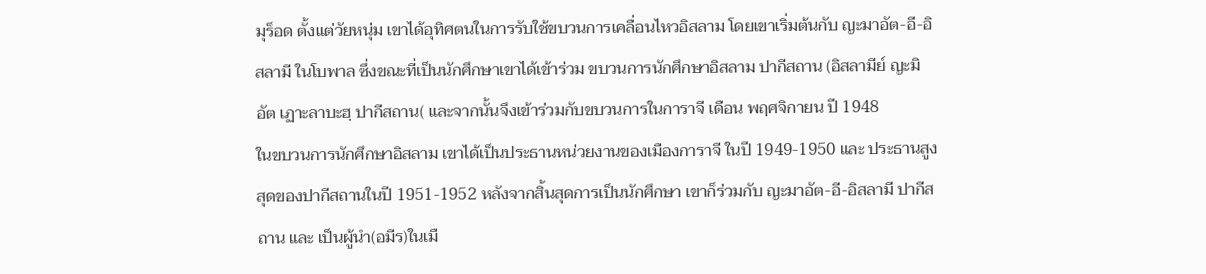มุร็อด ตั้งแต่วัยหนุ่ม เขาได้อุทิศตนในการรับใช้ขบวนการเคลื่อนไหวอิสลาม โดยเขาเริ่มต้นกับ ญะมาอัต-อี-อิสลามี ในโบพาล ซึ่งขณะที่เป็นนักศึกษาเขาได้เข้าร่วม ขบวนการนักศึกษาอิสลาม ปากีสถาน (อิสลามีย์ ญะมิอัต เฏาะลาบะฮฺ ปากีสถาน( และจากนั้นจึงเข้าร่วมกับขบวนการในการาจี เดือน พฤศจิกายน ปี 1948
ในขบวนการนักศึกษาอิสลาม เขาได้เป็นประธานหน่วยงานของเมืองการาจี ในปี 1949-1950 และ ประธานสูงสุดของปากีสถานในปี 1951-1952 หลังจากสิ้นสุดการเป็นนักศึกษา เขาก็ร่วมกับ ญะมาอัต-อี-อิสลามี ปากีสถาน และ เป็นผู้นำ(อมีร)ในเมื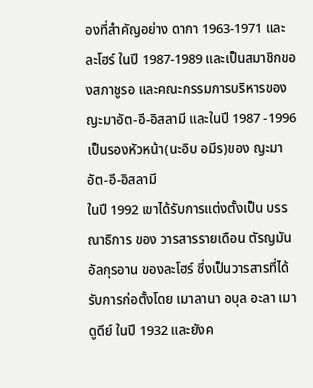องที่สำคัญอย่าง ดากา 1963-1971 และ ละโฮร์ ในปี 1987-1989 และเป็นสมาชิกของสภาชูรอ และคณะกรรมการบริหารของญะมาอัต-อี-อิสลามี และในปี 1987 -1996 เป็นรองหัวหน้า(นะอิบ อมีร)ของ ญะมาอัต-อี-อิสลามี
ในปี 1992 เขาได้รับการแต่งตั้งเป็น บรรณาธิการ ของ วารสารรายเดือน ตัรญมัน อัลกุรอาน ของละโฮร์ ซึ่งเป็นวารสารที่ได้รับการก่อตั้งโดย เมาลานา อบุล อะลา เมาดูดีย์ ในปี 1932 และยังค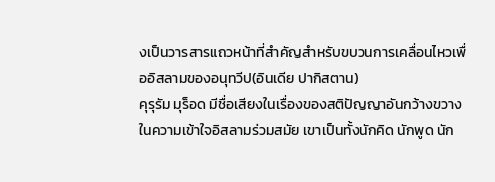งเป็นวารสารแถวหน้าที่สำคัญสำหรับขบวนการเคลื่อนไหวเพื่ออิสลามของอนุทวีป(อินเดีย ปากิสตาน)
คุรุรัม มุร็อด มีชื่อเสียงในเรื่องของสติปัญญาอันกว้างขวางในความเข้าใจอิสลามร่วมสมัย เขาเป็นทั้งนักคิด นักพูด นัก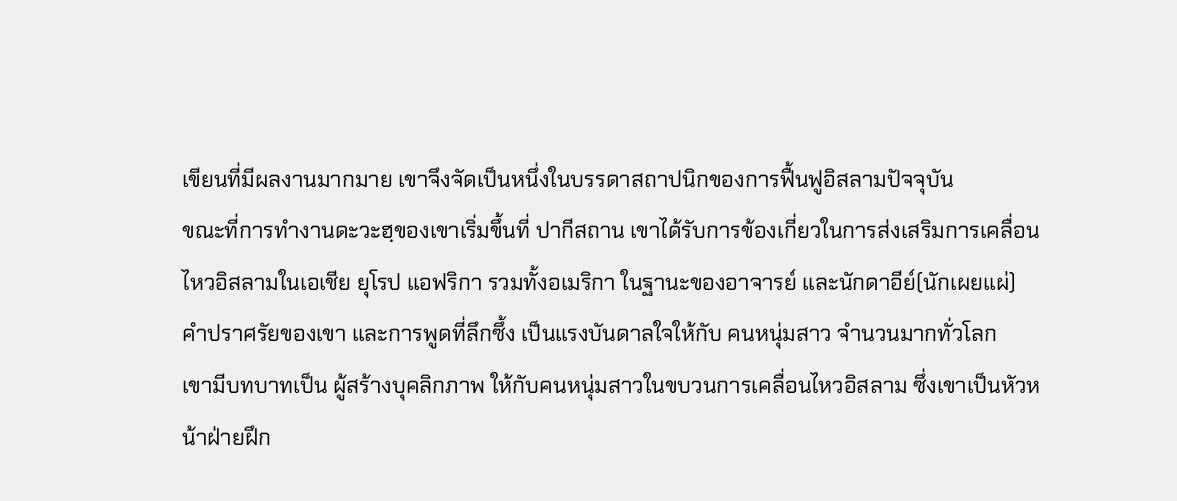เขียนที่มีผลงานมากมาย เขาจึงจัดเป็นหนึ่งในบรรดาสถาปนิกของการฟื้นฟูอิสลามปัจจุบัน
ขณะที่การทำงานดะวะฮฺของเขาเริ่มขึ้นที่ ปากีสถาน เขาได้รับการข้องเกี่ยวในการส่งเสริมการเคลื่อนไหวอิสลามในเอเชีย ยุโรป แอฟริกา รวมทั้งอเมริกา ในฐานะของอาจารย์ และนักดาอีย์(นักเผยแผ่) คำปราศรัยของเขา และการพูดที่ลึกซึ้ง เป็นแรงบันดาลใจให้กับ คนหนุ่มสาว จำนวนมากทั่วโลก
เขามีบทบาทเป็น ผู้สร้างบุคลิกภาพ ให้กับคนหนุ่มสาวในขบวนการเคลื่อนไหวอิสลาม ซึ่งเขาเป็นหัวหน้าฝ่ายฝึก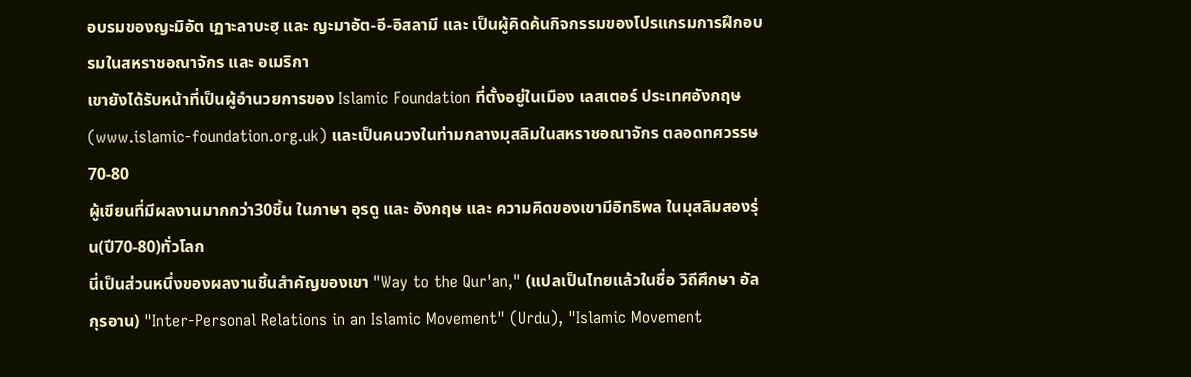อบรมของญะมิอัต เฏาะลาบะฮฺ และ ญะมาอัต-อี-อิสลามี และ เป็นผู้คิดค้นกิจกรรมของโปรแกรมการฝึกอบรมในสหราชอณาจักร และ อเมริกา
เขายังได้รับหน้าที่เป็นผู้อำนวยการของ Islamic Foundation ที่ตั้งอยู่ในเมือง เลสเตอร์ ประเทศอังกฤษ (www.islamic-foundation.org.uk) และเป็นคนวงในท่ามกลางมุสลิมในสหราชอณาจักร ตลอดทศวรรษ 70-80
ผู้เขียนที่มีผลงานมากกว่า30ชิ้น ในภาษา อุรดู และ อังกฤษ และ ความคิดของเขามีอิทธิพล ในมุสลิมสองรุ่น(ปี70-80)ทั่วโลก
นี่เป็นส่วนหนึ่งของผลงานชิ้นสำคัญของเขา "Way to the Qur'an," (แปลเป็นไทยแล้วในชื่อ วิถีศึกษา อัลกุรอาน) "Inter-Personal Relations in an Islamic Movement" (Urdu), "Islamic Movement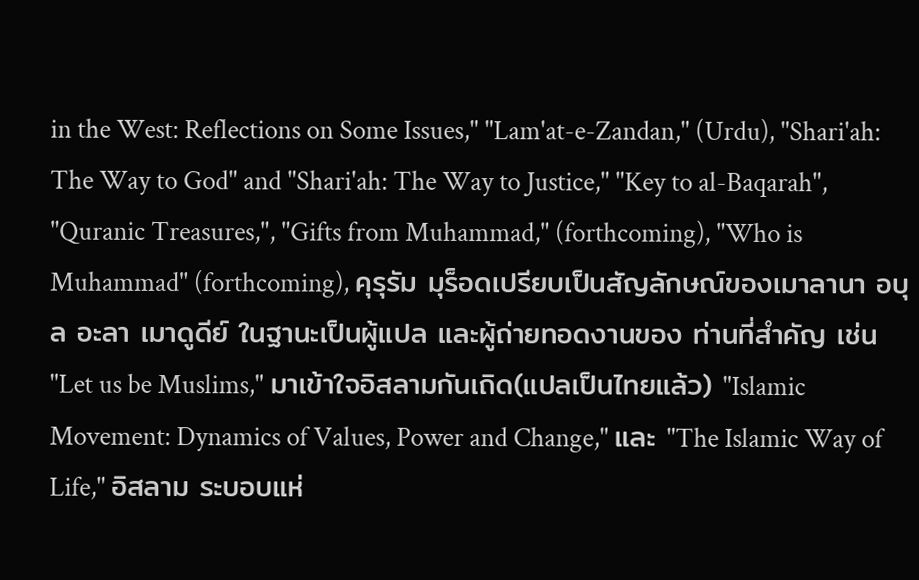in the West: Reflections on Some Issues," "Lam'at-e-Zandan," (Urdu), "Shari'ah: The Way to God" and "Shari'ah: The Way to Justice," "Key to al-Baqarah", "Quranic Treasures,", "Gifts from Muhammad," (forthcoming), "Who is Muhammad" (forthcoming), คุรุรัม มุร็อดเปรียบเป็นสัญลักษณ์ของเมาลานา อบุล อะลา เมาดูดีย์ ในฐานะเป็นผู้แปล และผู้ถ่ายทอดงานของ ท่านที่สำคัญ เช่น "Let us be Muslims," มาเข้าใจอิสลามกันเถิด(แปลเป็นไทยแล้ว) "Islamic Movement: Dynamics of Values, Power and Change," และ "The Islamic Way of Life," อิสลาม ระบอบแห่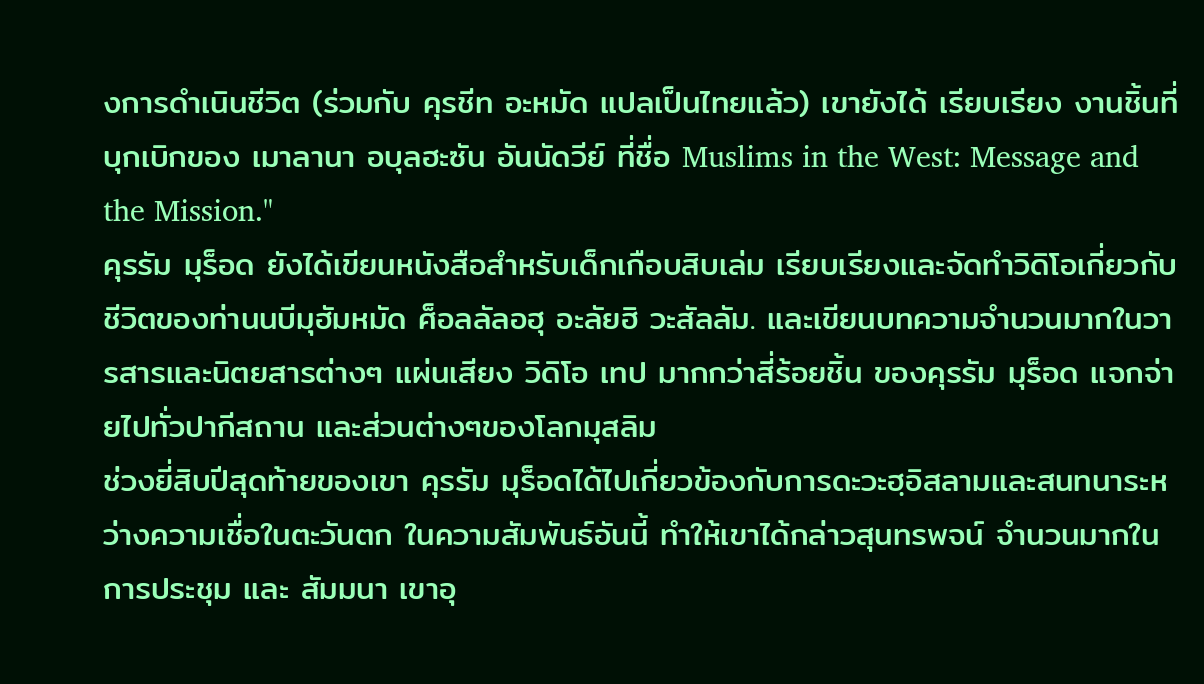งการดำเนินชีวิต (ร่วมกับ คุรชีท อะหมัด แปลเป็นไทยแล้ว) เขายังได้ เรียบเรียง งานชิ้นที่บุกเบิกของ เมาลานา อบุลฮะซัน อันนัดวีย์ ที่ชื่อ Muslims in the West: Message and the Mission."
คุรรัม มุร็อด ยังได้เขียนหนังสือสำหรับเด็กเกือบสิบเล่ม เรียบเรียงและจัดทำวิดิโอเกี่ยวกับ ชีวิตของท่านนบีมุฮัมหมัด ศ็อลลัลอฮุ อะลัยฮิ วะสัลลัม. และเขียนบทความจำนวนมากในวารสารและนิตยสารต่างๆ แผ่นเสียง วิดิโอ เทป มากกว่าสี่ร้อยชิ้น ของคุรรัม มุร็อด แจกจ่ายไปทั่วปากีสถาน และส่วนต่างๆของโลกมุสลิม
ช่วงยี่สิบปีสุดท้ายของเขา คุรรัม มุร็อดได้ไปเกี่ยวข้องกับการดะวะฮฺอิสลามและสนทนาระหว่างความเชื่อในตะวันตก ในความสัมพันธ์อันนี้ ทำให้เขาได้กล่าวสุนทรพจน์ จำนวนมากในการประชุม และ สัมมนา เขาอุ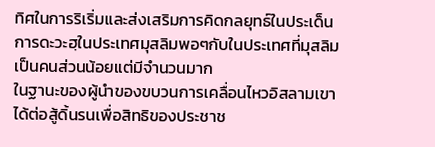ทิศในการริเริ่มและส่งเสริมการคิดกลยุทธ์ในประเด็นการดะวะฮฺในประเทศมุสลิมพอๆกับในประเทศที่มุสลิมเป็นคนส่วนน้อยแต่มีจำนวนมาก
ในฐานะของผู้นำของขบวนการเคลื่อนไหวอิสลามเขาได้ต่อสู้ดิ้นรนเพื่อสิทธิของประชาช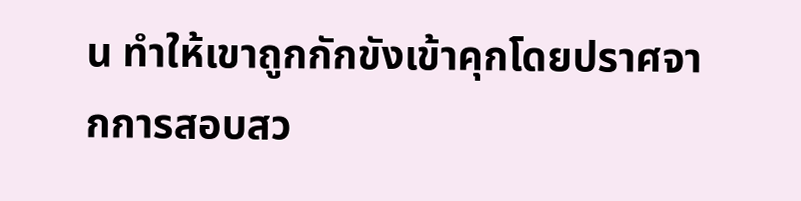น ทำให้เขาถูกกักขังเข้าคุกโดยปราศจากการสอบสว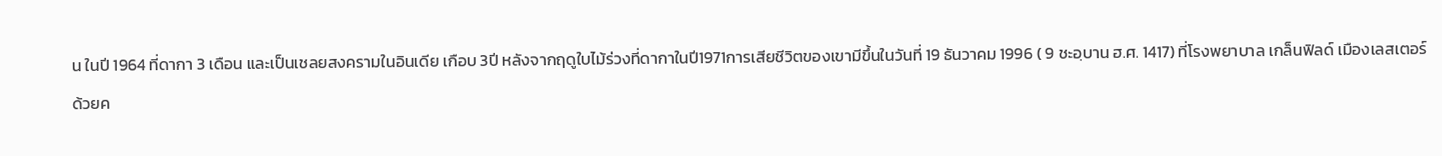น ในปี 1964 ที่ดากา 3 เดือน และเป็นเชลยสงครามในอินเดีย เกือบ 3ปี หลังจากฤดูใบไม้ร่วงที่ดากาในปี1971การเสียชีวิตของเขามีขึ้นในวันที่ 19 ธันวาคม 1996 ( 9 ชะอฺบาน ฮ.ศ. 1417) ที่โรงพยาบาล เกล็นฟิลด์ เมืองเลสเตอร์
ด้วยค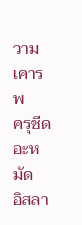วามเคารพ
ครุชีด อะหมัด
อิสลา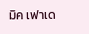มิค เฟาเด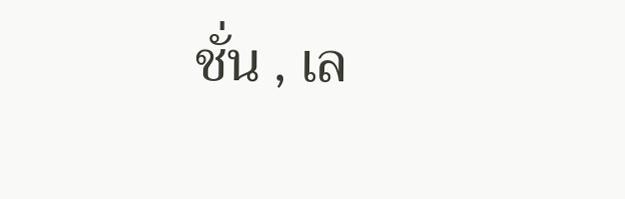ชั่น , เล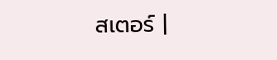สเตอร์ |